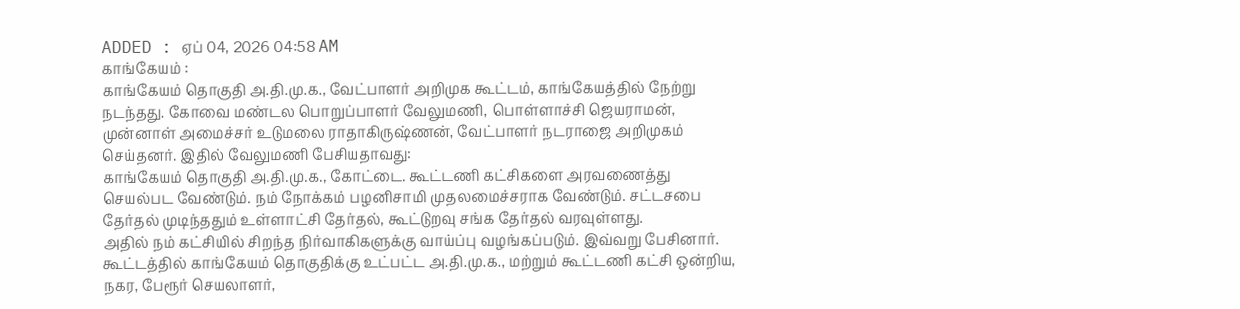ADDED : ஏப் 04, 2026 04:58 AM
காங்கேயம் :
காங்கேயம் தொகுதி அ.தி.மு.க., வேட்பாளர் அறிமுக கூட்டம், காங்கேயத்தில் நேற்று நடந்தது. கோவை மண்டல பொறுப்பாளர் வேலுமணி, பொள்ளாச்சி ஜெயராமன், முன்னாள் அமைச்சர் உடுமலை ராதாகிருஷ்ணன், வேட்பாளர் நடராஜை அறிமுகம் செய்தனர். இதில் வேலுமணி பேசியதாவது:
காங்கேயம் தொகுதி அ.தி.மு.க., கோட்டை. கூட்டணி கட்சிகளை அரவணைத்து செயல்பட வேண்டும். நம் நோக்கம் பழனிசாமி முதலமைச்சராக வேண்டும். சட்டசபை தேர்தல் முடிந்ததும் உள்ளாட்சி தேர்தல், கூட்டுறவு சங்க தேர்தல் வரவுள்ளது.
அதில் நம் கட்சியில் சிறந்த நிர்வாகிகளுக்கு வாய்ப்பு வழங்கப்படும். இவ்வறு பேசினார்.
கூட்டத்தில் காங்கேயம் தொகுதிக்கு உட்பட்ட அ.தி.மு.க., மற்றும் கூட்டணி கட்சி ஒன்றிய, நகர, பேரூர் செயலாளர்,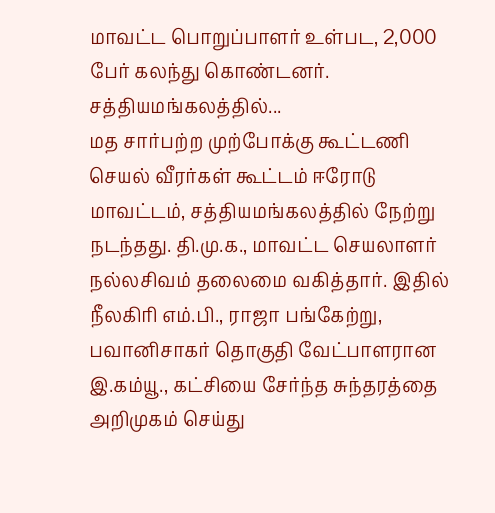மாவட்ட பொறுப்பாளர் உள்பட, 2,000 பேர் கலந்து கொண்டனர்.
சத்தியமங்கலத்தில்...
மத சார்பற்ற முற்போக்கு கூட்டணி செயல் வீரர்கள் கூட்டம் ஈரோடு மாவட்டம், சத்தியமங்கலத்தில் நேற்று நடந்தது. தி.மு.க., மாவட்ட செயலாளர் நல்லசிவம் தலைமை வகித்தார். இதில் நீலகிரி எம்.பி., ராஜா பங்கேற்று, பவானிசாகர் தொகுதி வேட்பாளரான இ.கம்யூ., கட்சியை சேர்ந்த சுந்தரத்தை அறிமுகம் செய்து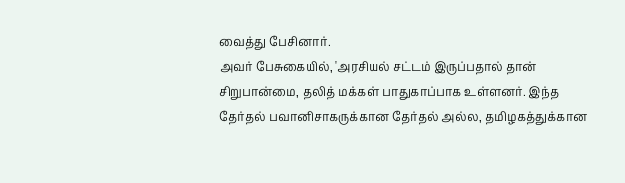வைத்து பேசினார்.
அவர் பேசுகையில், 'அரசியல் சட்டம் இருப்பதால் தான் சிறுபான்மை, தலித் மக்கள் பாதுகாப்பாக உள்ளனர். இந்த தேர்தல் பவானிசாகருக்கான தேர்தல் அல்ல, தமிழகத்துக்கான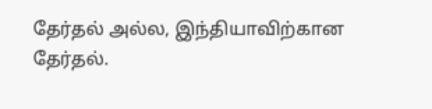தேர்தல் அல்ல, இந்தியாவிற்கான தேர்தல்.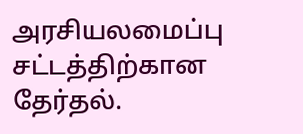அரசியலமைப்பு சட்டத்திற்கான தேர்தல்.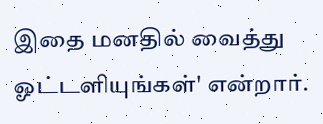இதை மனதில் வைத்து ஓட்டளியுங்கள்' என்றார்.